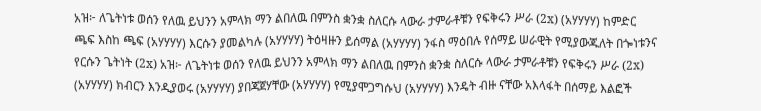አዝ፦ ለጌትነቱ ወሰን የለዉ ይህንን አምላክ ማን ልበለዉ በምንስ ቋንቋ ስለርሱ ላውራ ታምራቶቹን የፍቅሩን ሥራ (2x) (አሃሃሃሃ) ከምድር ጫፍ እስከ ጫፍ (አሃሃሃሃ) እርሱን ያመልካሉ (አሃሃሃሃ) ትዕዛዙን ይሰማል (አሃሃሃሃ) ንፋስ ማዕበሉ የሰማይ ሠራዊት የሚያውጁለት በጐነቱንና የርሱን ጌትነት (2x) አዝ፦ ለጌትነቱ ወሰን የለዉ ይህንን አምላክ ማን ልበለዉ በምንስ ቋንቋ ስለርሱ ላውራ ታምራቶቹን የፍቅሩን ሥራ (2x) (አሃሃሃሃ) ክብርን እንዲያወሩ (አሃሃሃሃ) ያበጃጀሃቸው (አሃሃሃሃ) የሚያሞጋግሱህ (አሃሃሃሃ) እንዴት ብዙ ናቸው አእላፋት በሰማይ እልፎች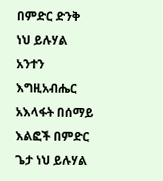በምድር ድንቅ ነህ ይሉሃል አንተን እግዚአብሔር አእላፋት በሰማይ እልፎች በምድር ጌታ ነህ ይሉሃል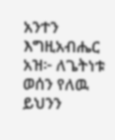አንተን እግዚአብሔር አዝ፦ ለጌትነቱ ወሰን የለዉ ይህንን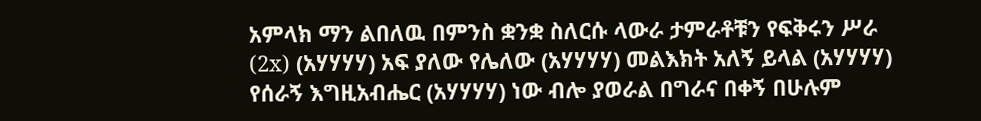አምላክ ማን ልበለዉ በምንስ ቋንቋ ስለርሱ ላውራ ታምራቶቹን የፍቅሩን ሥራ (2x) (አሃሃሃሃ) አፍ ያለው የሌለው (አሃሃሃሃ) መልእክት አለኝ ይላል (አሃሃሃሃ) የሰራኝ እግዚአብሔር (አሃሃሃሃ) ነው ብሎ ያወራል በግራና በቀኝ በሁሉም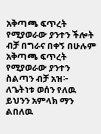አቅጣጫ ፍጥረት የሚያወራው ያንተን ችሎት ብቻ በግራና በቀኝ በሁሉም አቅጣጫ ፍጥረት የሚያወራው ያንተን ስልጣን ብቻ አዝ፦ ለጌትነቱ ወሰን የለዉ ይህንን አምላክ ማን ልበለዉ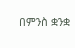በምንስ ቋንቋ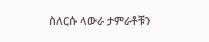ስለርሱ ላውራ ታምራቶቹን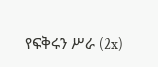የፍቅሩን ሥራ (2x)